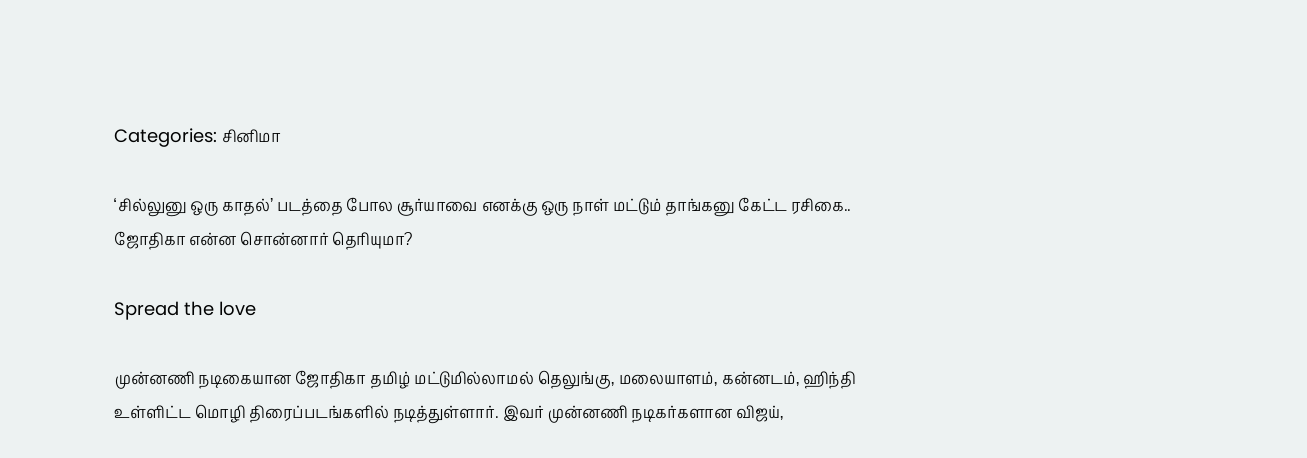Categories: சினிமா

‘சில்லுனு ஒரு காதல்’ படத்தை போல சூர்யாவை எனக்கு ஒரு நாள் மட்டும் தாங்கனு கேட்ட ரசிகை.. ஜோதிகா என்ன சொன்னார் தெரியுமா?

Spread the love

முன்னணி நடிகையான ஜோதிகா தமிழ் மட்டுமில்லாமல் தெலுங்கு, மலையாளம், கன்னடம், ஹிந்தி உள்ளிட்ட மொழி திரைப்படங்களில் நடித்துள்ளார். இவர் முன்னணி நடிகர்களான விஜய்,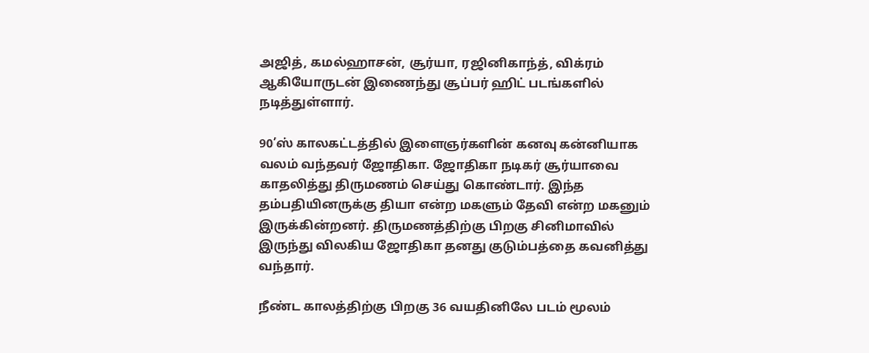அஜித், கமல்ஹாசன், சூர்யா, ரஜினிகாந்த், விக்ரம் ஆகியோருடன் இணைந்து சூப்பர் ஹிட் படங்களில் நடித்துள்ளார்.

90’ஸ் காலகட்டத்தில் இளைஞர்களின் கனவு கன்னியாக வலம் வந்தவர் ஜோதிகா. ஜோதிகா நடிகர் சூர்யாவை காதலித்து திருமணம் செய்து கொண்டார். இந்த தம்பதியினருக்கு தியா என்ற மகளும் தேவி என்ற மகனும் இருக்கின்றனர். திருமணத்திற்கு பிறகு சினிமாவில் இருந்து விலகிய ஜோதிகா தனது குடும்பத்தை கவனித்து வந்தார்.

நீண்ட காலத்திற்கு பிறகு 36 வயதினிலே படம் மூலம்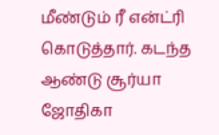மீண்டும் ரீ என்ட்ரி கொடுத்தார். கடந்த ஆண்டு சூர்யா ஜோதிகா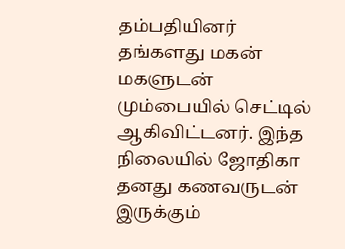தம்பதியினர் தங்களது மகன் மகளுடன் மும்பையில் செட்டில் ஆகிவிட்டனர். இந்த நிலையில் ஜோதிகா தனது கணவருடன் இருக்கும்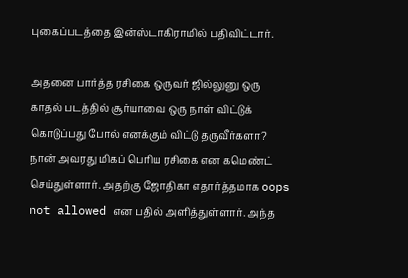புகைப்படத்தை இன்ஸ்டாகிராமில் பதிவிட்டார்.

அதனை பார்த்த ரசிகை ஒருவர் ஜில்லுனு ஒரு காதல் படத்தில் சூர்யாவை ஒரு நாள் விட்டுக் கொடுப்பது போல் எனக்கும் விட்டு தருவீர்களா? நான் அவரது மிகப் பெரிய ரசிகை என கமெண்ட் செய்துள்ளார். அதற்கு ஜோதிகா எதார்த்தமாக oops not allowed என பதில் அளித்துள்ளார். அந்த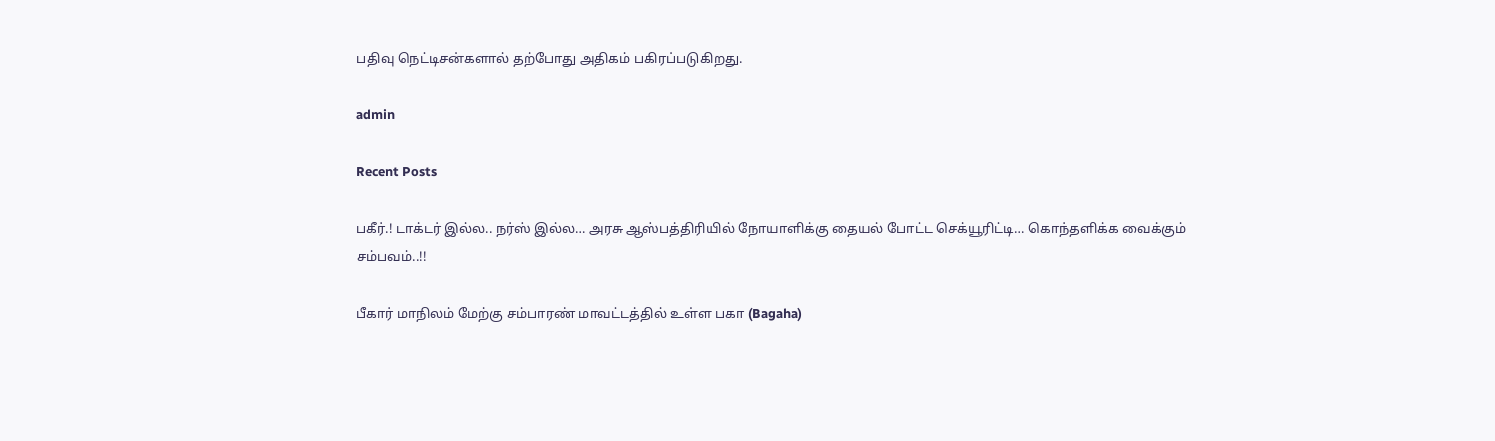பதிவு நெட்டிசன்களால் தற்போது அதிகம் பகிரப்படுகிறது.

admin

Recent Posts

பகீர்.! டாக்டர் இல்ல.. நர்ஸ் இல்ல… அரசு ஆஸ்பத்திரியில் நோயாளிக்கு தையல் போட்ட செக்யூரிட்டி… கொந்தளிக்க வைக்கும் சம்பவம்..!!

பீகார் மாநிலம் மேற்கு சம்பாரண் மாவட்டத்தில் உள்ள பகா (Bagaha)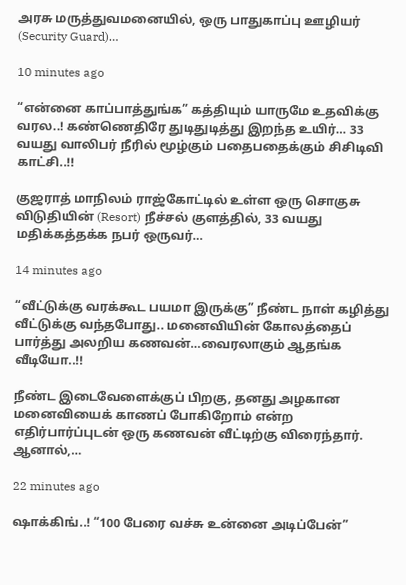அரசு மருத்துவமனையில், ஒரு பாதுகாப்பு ஊழியர் (Security Guard)…

10 minutes ago

“என்னை காப்பாத்துங்க” கத்தியும் யாருமே உதவிக்கு வரல..! கண்ணெதிரே துடிதுடித்து இறந்த உயிர்… 33 வயது வாலிபர் நீரில் மூழ்கும் பதைபதைக்கும் சிசிடிவி காட்சி..!!

குஜராத் மாநிலம் ராஜ்கோட்டில் உள்ள ஒரு சொகுசு விடுதியின் (Resort) நீச்சல் குளத்தில், 33 வயது மதிக்கத்தக்க நபர் ஒருவர்…

14 minutes ago

“வீட்டுக்கு வரக்கூட பயமா இருக்கு” நீண்ட நாள் கழித்து வீட்டுக்கு வந்தபோது.. மனைவியின் கோலத்தைப் பார்த்து அலறிய கணவன்…வைரலாகும் ஆதங்க வீடியோ..!!

நீண்ட இடைவேளைக்குப் பிறகு, தனது அழகான மனைவியைக் காணப் போகிறோம் என்ற எதிர்பார்ப்புடன் ஒரு கணவன் வீட்டிற்கு விரைந்தார். ஆனால்,…

22 minutes ago

ஷாக்கிங்..! “100 பேரை வச்சு உன்னை அடிப்பேன்”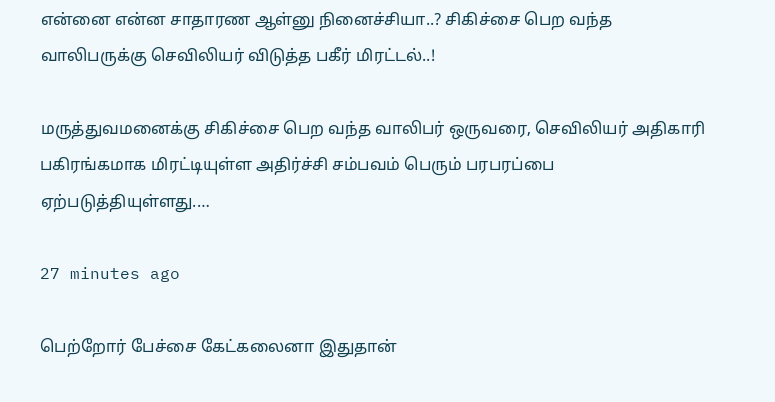என்னை என்ன சாதாரண ஆள்னு நினைச்சியா..? சிகிச்சை பெற வந்த வாலிபருக்கு செவிலியர் விடுத்த பகீர் மிரட்டல்..!

மருத்துவமனைக்கு சிகிச்சை பெற வந்த வாலிபர் ஒருவரை, செவிலியர் அதிகாரி பகிரங்கமாக மிரட்டியுள்ள அதிர்ச்சி சம்பவம் பெரும் பரபரப்பை ஏற்படுத்தியுள்ளது.…

27 minutes ago

பெற்றோர் பேச்சை கேட்கலைனா இதுதான்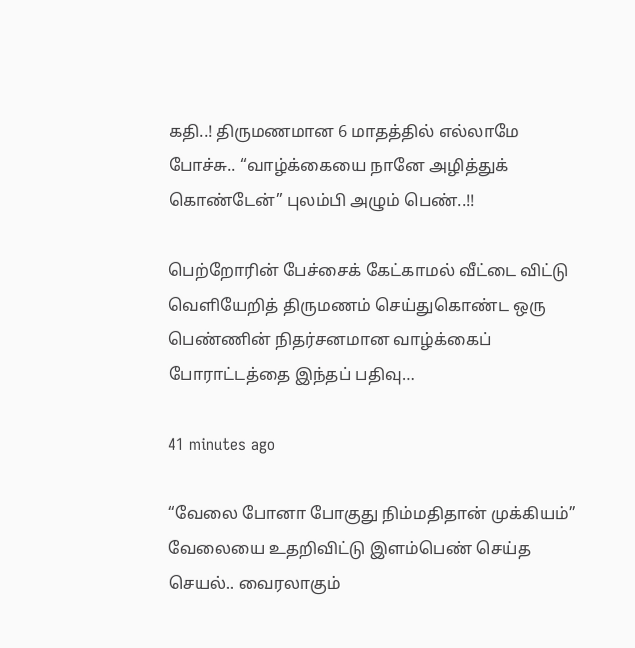கதி..! திருமணமான 6 மாதத்தில் எல்லாமே போச்சு.. “வாழ்க்கையை நானே அழித்துக் கொண்டேன்” புலம்பி அழும் பெண்..!!

பெற்றோரின் பேச்சைக் கேட்காமல் வீட்டை விட்டு வெளியேறித் திருமணம் செய்துகொண்ட ஒரு பெண்ணின் நிதர்சனமான வாழ்க்கைப் போராட்டத்தை இந்தப் பதிவு…

41 minutes ago

“வேலை போனா போகுது நிம்மதிதான் முக்கியம்” வேலையை உதறிவிட்டு இளம்பெண் செய்த செயல்.. வைரலாகும்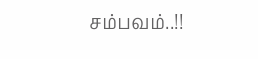சம்பவம்..!!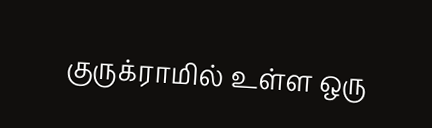குருக்ராமில் உள்ள ஒரு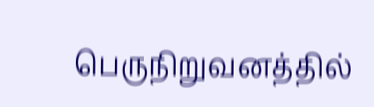பெருநிறுவனத்தில்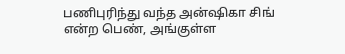பணிபுரிந்து வந்த அன்ஷிகா சிங் என்ற பெண், அங்குள்ள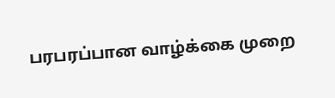பரபரப்பான வாழ்க்கை முறை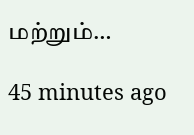மற்றும்…

45 minutes ago